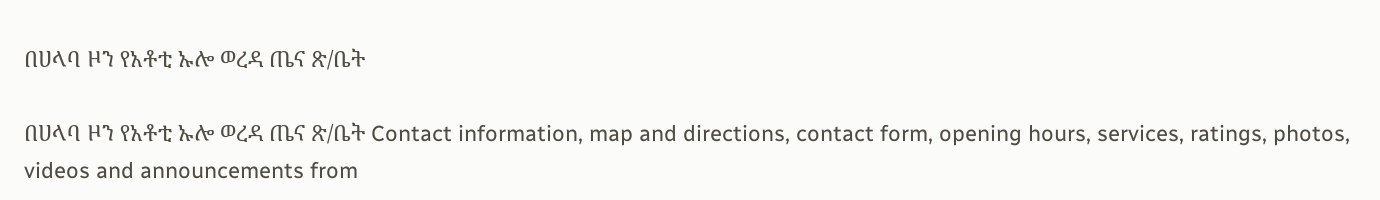በሀላባ ዞን የአቶቲ ኡሎ ወረዳ ጤና ጽ/ቤት

በሀላባ ዞን የአቶቲ ኡሎ ወረዳ ጤና ጽ/ቤት Contact information, map and directions, contact form, opening hours, services, ratings, photos, videos and announcements from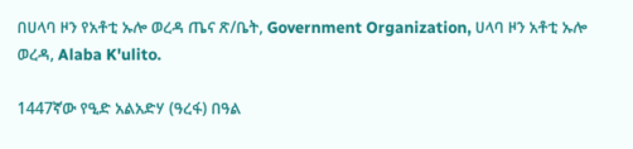በሀላባ ዞን የአቶቲ ኡሎ ወረዳ ጤና ጽ/ቤት, Government Organization, ሀላባ ዞን አቶቲ ኡሎ ወረዳ, Alaba K'ulito.

1447ኛው የዒድ አልአድሃ (ዓረፋ) በዓል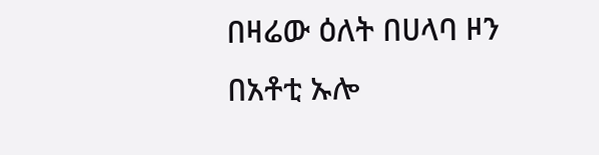በዛሬው ዕለት በሀላባ ዞን በአቶቲ ኡሎ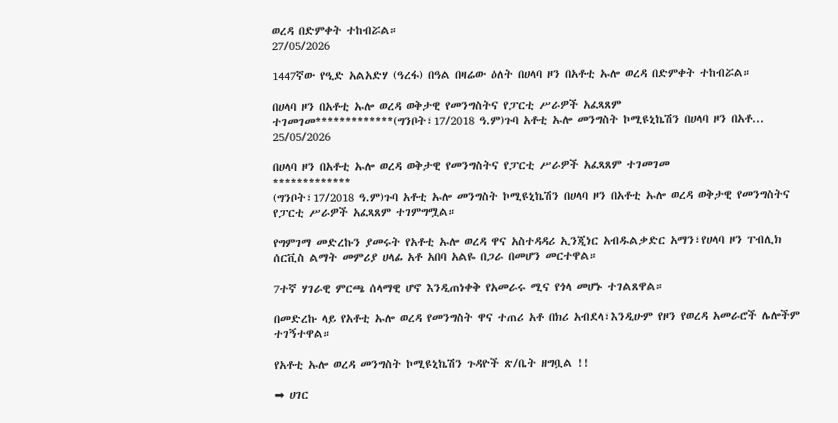ወረዳ በድምቀት ተከብሯል።
27/05/2026

1447ኛው የዒድ አልአድሃ (ዓረፋ) በዓል በዛሬው ዕለት በሀላባ ዞን በአቶቲ ኡሎ ወረዳ በድምቀት ተከብሯል።

በሀላባ ዞን በአቶቲ ኡሎ ወረዳ ወቅታዊ የመንግስትና የፓርቲ ሥራዎች አፈጻጸም ተገመገመ*************(ግንቦት፣17/2018 ዓ.ም)ጉባ አቶቲ ኡሎ መንግስት ኮሚዩኒኬሽን በሀላባ ዞን በአቶ...
25/05/2026

በሀላባ ዞን በአቶቲ ኡሎ ወረዳ ወቅታዊ የመንግስትና የፓርቲ ሥራዎች አፈጻጸም ተገመገመ
*************
(ግንቦት፣17/2018 ዓ.ም)ጉባ አቶቲ ኡሎ መንግስት ኮሚዩኒኬሽን በሀላባ ዞን በአቶቲ ኡሎ ወረዳ ወቅታዊ የመንግስትና የፓርቲ ሥራዎች አፈጻጸም ተገምግሟል።

የግምገማ መድረኩን ያመሩት የአቶቲ ኡሎ ወረዳ ዋና አስተዳዳሪ ኢንጂነር አብዱልቃድር አማን፣የሀላባ ዞን ፐብሊክ ሰርቪስ ልማት መምሪያ ሀላፊ አቶ አበባ አልዬ በጋራ በመሆን መርተዋል።

7ተኛ ሃገራዊ ምርጫ ሰላማዊ ሆኖ እንዲጠነቀቅ የአመራሩ ሚና የጎላ መሆኑ ተገልጸዋል።

በመድረኩ ላይ የአቶቲ ኡሎ ወረዳ የመንግስት ዋና ተጠሪ አቶ በክሪ አብደላ፣እንዲሁም የዞን የወረዳ አመራሮች ሌሎችም ተገኝተዋል።

የአቶቲ ኡሎ ወረዳ መንግስት ኮሚዩኒኬሽን ጉዳዮች ጽ/ቤት ዘግቧል !!

➡ ሀገር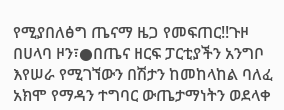የሚያበለፅግ ጤናማ ዜጋ የመፍጠር!!ጉዞ በሀላባ ዞን፣●በጤና ዘርፍ ፓርቲያችን አንግቦ እየሠራ የሚገኘውን በሽታን ከመከላከል ባለፈ አክሞ የማዳን ተግባር ውጤታማነትን ወደላቀ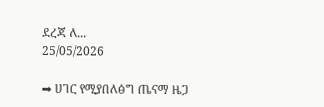ደረጃ ለ...
25/05/2026

➡ ሀገር የሚያበለፅግ ጤናማ ዜጋ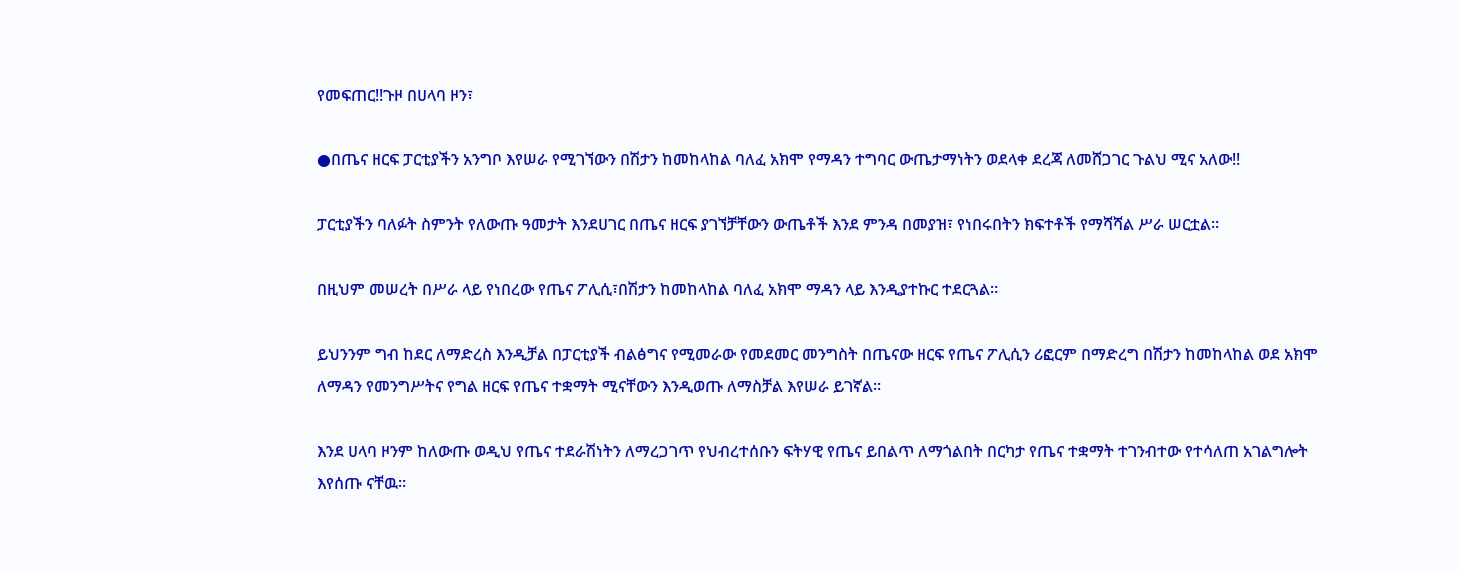የመፍጠር!!ጉዞ በሀላባ ዞን፣

●በጤና ዘርፍ ፓርቲያችን አንግቦ እየሠራ የሚገኘውን በሽታን ከመከላከል ባለፈ አክሞ የማዳን ተግባር ውጤታማነትን ወደላቀ ደረጃ ለመሸጋገር ጉልህ ሚና አለው!!

ፓርቲያችን ባለፉት ስምንት የለውጡ ዓመታት እንደሀገር በጤና ዘርፍ ያገኘቻቸውን ውጤቶች እንደ ምንዳ በመያዝ፣ የነበሩበትን ክፍተቶች የማሻሻል ሥራ ሠርቷል።

በዚህም መሠረት በሥራ ላይ የነበረው የጤና ፖሊሲ፣በሽታን ከመከላከል ባለፈ አክሞ ማዳን ላይ እንዲያተኩር ተደርጓል።

ይህንንም ግብ ከደር ለማድረስ እንዲቻል በፓርቲያች ብልፅግና የሚመራው የመደመር መንግስት በጤናው ዘርፍ የጤና ፖሊሲን ሪፎርም በማድረግ በሽታን ከመከላከል ወደ አክሞ ለማዳን የመንግሥትና የግል ዘርፍ የጤና ተቋማት ሚናቸውን እንዲወጡ ለማስቻል እየሠራ ይገኛል።

እንደ ሀላባ ዞንም ከለውጡ ወዲህ የጤና ተደራሽነትን ለማረጋገጥ የህብረተሰቡን ፍትሃዊ የጤና ይበልጥ ለማጎልበት በርካታ የጤና ተቋማት ተገንብተው የተሳለጠ አገልግሎት እየሰጡ ናቸዉ።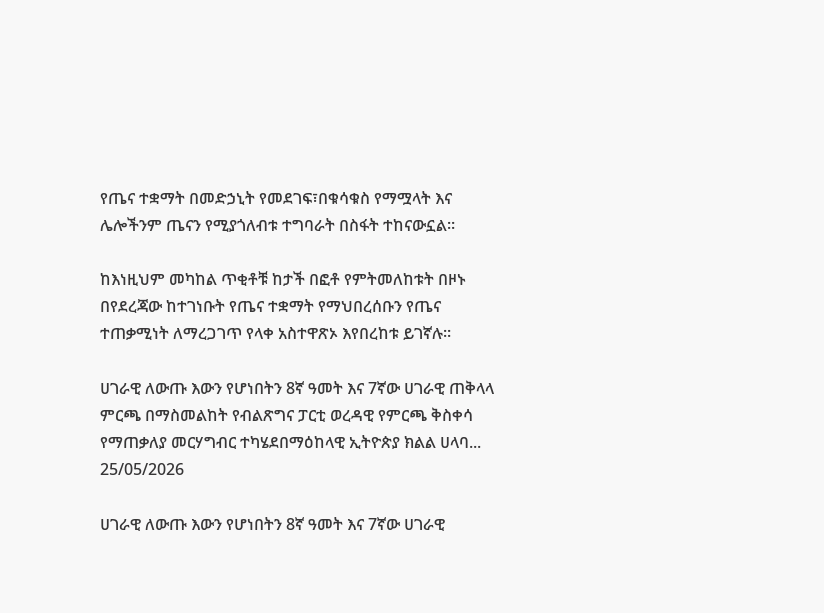የጤና ተቋማት በመድኃኒት የመደገፍ፣በቁሳቁስ የማሟላት እና ሌሎችንም ጤናን የሚያጎለብቱ ተግባራት በስፋት ተከናውኗል።

ከእነዚህም መካከል ጥቂቶቹ ከታች በፎቶ የምትመለከቱት በዞኑ በየደረጃው ከተገነቡት የጤና ተቋማት የማህበረሰቡን የጤና ተጠቃሚነት ለማረጋገጥ የላቀ አስተዋጽኦ እየበረከቱ ይገኛሉ።

ሀገራዊ ለውጡ እውን የሆነበትን 8ኛ ዓመት እና 7ኛው ሀገራዊ ጠቅላላ ምርጫ በማስመልከት የብልጽግና ፓርቲ ወረዳዊ የምርጫ ቅስቀሳ የማጠቃለያ መርሃግብር ተካሄደበማዕከላዊ ኢትዮጵያ ክልል ሀላባ...
25/05/2026

ሀገራዊ ለውጡ እውን የሆነበትን 8ኛ ዓመት እና 7ኛው ሀገራዊ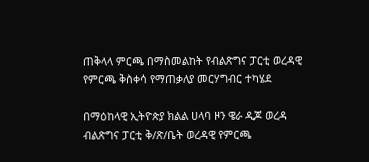ጠቅላላ ምርጫ በማስመልከት የብልጽግና ፓርቲ ወረዳዊ የምርጫ ቅስቀሳ የማጠቃለያ መርሃግብር ተካሄደ

በማዕከላዊ ኢትዮጵያ ክልል ሀላባ ዞን ዌራ ዲጆ ወረዳ ብልጽግና ፓርቲ ቅ/ጽ/ቤት ወረዳዊ የምርጫ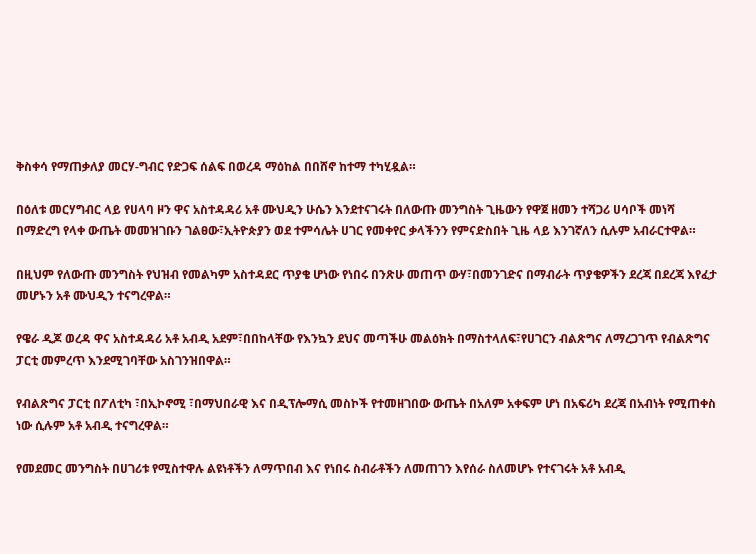ቅስቀሳ የማጠቃለያ መርሃ-ግብር የድጋፍ ሰልፍ በወረዳ ማዕከል በበሸኖ ከተማ ተካሂዷል።

በዕለቱ መርሃግብር ላይ የሀላባ ዞን ዋና አስተዳዳሪ አቶ ሙህዲን ሁሴን እንደተናገሩት በለውጡ መንግስት ጊዜውን የዋጀ ዘመን ተሻጋሪ ሀሳቦች መነሻ በማድረግ የላቀ ውጤት መመዝገቡን ገልፀው፣ኢትዮጵያን ወደ ተምሳሌት ሀገር የመቀየር ቃላችንን የምናድስበት ጊዜ ላይ እንገኛለን ሲሉም አብራርተዋል።

በዚህም የለውጡ መንግስት የህዝብ የመልካም አስተዳደር ጥያቄ ሆነው የነበሩ በንጽሁ መጠጥ ውሃ፣በመንገድና በማብራት ጥያቄዎችን ደረጃ በደረጃ እየፈታ መሆኑን አቶ ሙህዲን ተናግረዋል።

የዌራ ዲጆ ወረዳ ዋና አስተዳዳሪ አቶ አብዲ አደም፣በበከላቸው የእንኳን ደህና መጣችሁ መልዕክት በማስተላለፍ፣የሀገርን ብልጽግና ለማረጋገጥ የብልጽግና ፓርቲ መምረጥ እንደሚገባቸው አስገንዝበዋል።

የብልጽግና ፓርቲ በፖለቲካ ፣በኢኮኖሚ ፣በማህበራዊ እና በዲፕሎማሲ መስኮች የተመዘገበው ውጤት በአለም አቀፍም ሆነ በአፍሪካ ደረጃ በአብነት የሚጠቀስ ነው ሲሉም አቶ አብዲ ተናግረዋል።

የመደመር መንግስት በሀገሪቱ የሚስተዋሉ ልዩነቶችን ለማጥበብ እና የነበሩ ስብራቶችን ለመጠገን እየሰራ ስለመሆኑ የተናገሩት አቶ አብዲ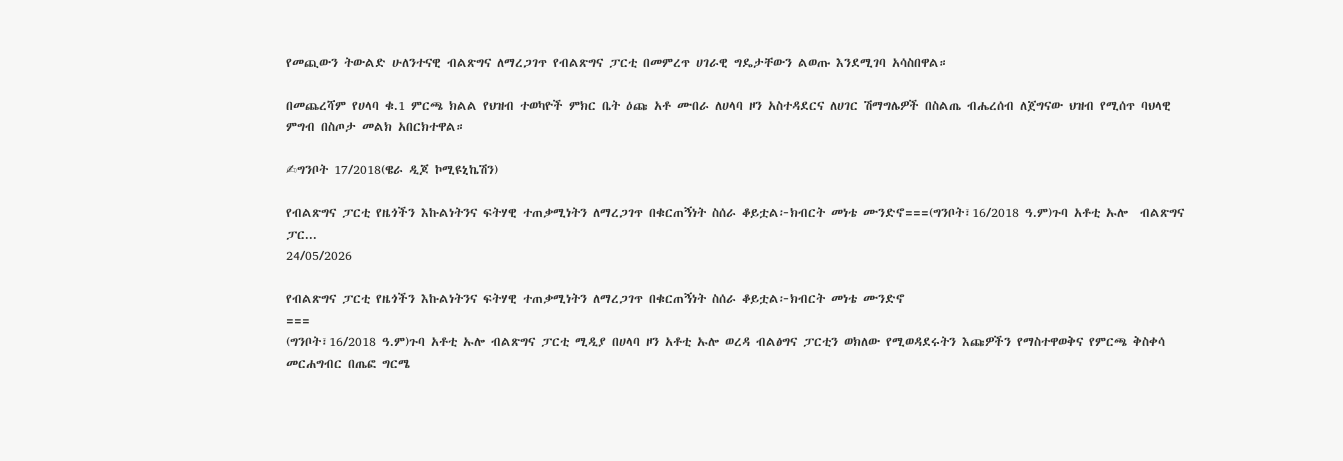የመጪውን ትውልድ ሁለንተናዊ ብልጽግና ለማረጋገጥ የብልጽግና ፓርቲ በመምረጥ ሀገራዊ ግዴታቸውን ልወጡ እንደሚገባ አሳስበዋል።

በመጨረሻም የሀላባ ቁ.1 ምርጫ ክልል የህዝብ ተወካዮች ምክር ቤት ዕጩ አቶ ሙበራ ለሀላባ ዞን አስተዳደርና ለሀገር ሽማግሌዎች በስልጤ ብሔረሰብ ለጀግናው ህዝብ የሚሰጥ ባህላዊ ምግብ በስጦታ መልክ አበርክተዋል።

✍ግንቦት 17/2018(ዌራ ዲጆ ኮሚዩኒኬሽን)

የብልጽግና ፓርቲ የዜጎችን እኩልነትንና ፍትሃዊ ተጠቃሚነትን ለማረጋገጥ በቁርጠኝነት ስሰራ ቆይቷል፦ክብርት መነቴ ሙንድኖ===(ግንቦት፣16/2018 ዓ.ም)ጉባ አቶቲ ኡሎ  ብልጽግና ፓር...
24/05/2026

የብልጽግና ፓርቲ የዜጎችን እኩልነትንና ፍትሃዊ ተጠቃሚነትን ለማረጋገጥ በቁርጠኝነት ስሰራ ቆይቷል፦ክብርት መነቴ ሙንድኖ
===
(ግንቦት፣16/2018 ዓ.ም)ጉባ አቶቲ ኡሎ ብልጽግና ፓርቲ ሚዲያ በሀላባ ዞን አቶቲ ኡሎ ወረዳ ብልፅግና ፓርቲን ወክለው የሚወዳደሩትን እጩዎችን የማስተዋወቅና የምርጫ ቅስቀሳ መርሐግብር በጤፎ ግርሜ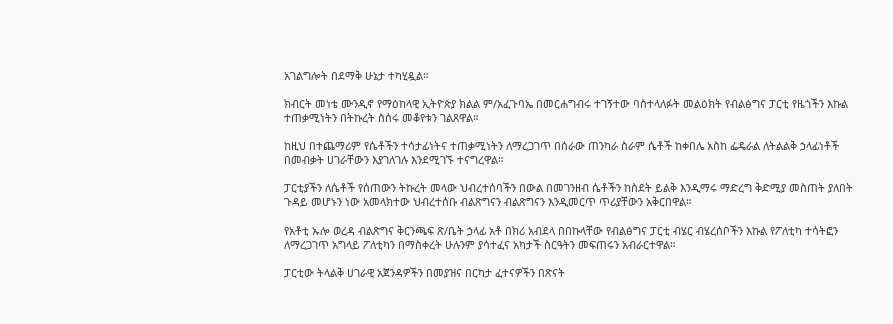አገልግሎት በደማቅ ሁኔታ ተካሂዷል።

ክብርት መነቴ ሙንዲኖ የማዕከላዊ ኢትዮጵያ ክልል ም/አፈጉባኤ በመርሐግብሩ ተገኝተው ባስተላለፉት መልዕክት የብልፅግና ፓርቲ የዜጎችን እኩል ተጠቃሚነትን በትኩረት ስሰሩ መቆየቱን ገልጸዋል።

ከዚህ በተጨማሪም የሴቶችን ተሳታፊነትና ተጠቃሚነትን ለማረጋገጥ በሰራው ጠንካራ ስራም ሴቶች ከቀበሌ አስከ ፌዴራል ለትልልቅ ኃላፊነቶች በመብቃት ሀገራቸውን እያገለገሉ እንደሚገኙ ተናግረዋል።

ፓርቲያችን ለሴቶች የሰጠውን ትኩረት መላው ህብረተሰባችን በውል በመገንዘብ ሴቶችን ከስደት ይልቅ እንዲማሩ ማድረግ ቅድሚያ መስጠት ያለበት ጉዳይ መሆኑን ነው አመላክተው ህብረተሰቡ ብልጽግናን ብልጽግናን እንዲመርጥ ጥሪያቸውን አቅርበዋል።

የአቶቲ ኡሎ ወረዳ ብልጽግና ቅርንጫፍ ጽ/ቤት ኃላፊ አቶ በክሪ አብደላ በበኩላቸው የብልፅግና ፓርቲ ብሄር ብሄረሰቦችን እኩል የፖለቲካ ተሳትፎን ለማረጋገጥ አግላይ ፖለቲካን በማስቀረት ሁሉንም ያሳተፈና አካታች ስርዓትን መፍጠሩን አብራርተዋል።

ፓርቲው ትላልቅ ሀገራዊ አጀንዳዎችን በመያዝና በርካታ ፈተናዎችን በጽናት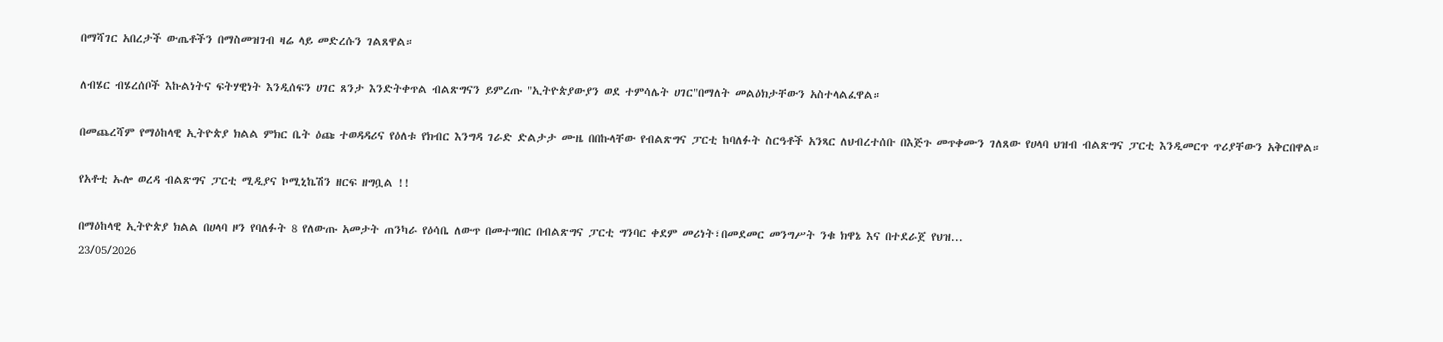በማሻገር አበረታች ውጤቶችን በማስመዝገብ ዛሬ ላይ መድረሱን ገልጸዋል።

ለብሄር ብሄረሰቦች እኩልነትና ፍትሃዊነት እንዲሰፍን ሀገር ጸንታ እንድትቀጥል ብልጽግናን ይምረጡ "ኢትዮጵያውያን ወደ ተምሳሌት ሀገር"በማለት መልዕክታቸውን አስተላልፈዋል።

በመጨረሻም የማዕከላዊ ኢትዮጵያ ክልል ምክር ቤት ዕጩ ተወዳዳሪና የዕለቱ የክብር እንግዳ ገራድ ድልታታ ሙዜ በበኩላቸው የብልጽግና ፓርቲ ከባለፉት ስርዓቶች አንጻር ለህብረተሰቡ በእጅጉ መጥቀሙን ገለጸው የሀላባ ህዝብ ብልጽግና ፓርቲ እንዲመርጥ ጥሪያቸውን አቅርበዋል።

የአቶቲ ኡሎ ወረዳ ብልጽግና ፓርቲ ሚዲያና ኮሚኒኬሽን ዘርፍ ዘግቧል !!

በማዕከላዊ ኢትዮጵያ ክልል በሀላባ ዞን የባለፉት 8 የለውጡ አመታት ጠንካራ የዕሳቤ ለውጥ በመተግበር በብልጽግና ፓርቲ ግንባር ቀደም መሪነት፣በመደመር መንግሥት ንቁ ክዋኔ እና በተደራጀ የህዝ...
23/05/2026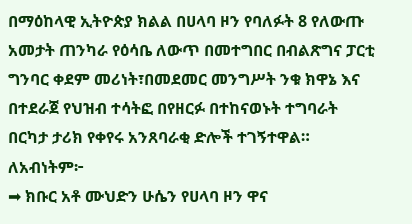በማዕከላዊ ኢትዮጵያ ክልል በሀላባ ዞን የባለፉት 8 የለውጡ አመታት ጠንካራ የዕሳቤ ለውጥ በመተግበር በብልጽግና ፓርቲ ግንባር ቀደም መሪነት፣በመደመር መንግሥት ንቁ ክዋኔ እና በተደራጀ የህዝብ ተሳትፎ በየዘርፉ በተከናወኑት ተግባራት
በርካታ ታሪክ የቀየሩ አንጸባራቂ ድሎች ተገኝተዋል።
ለአብነትም፦
➡ ክቡር አቶ ሙህድን ሁሴን የሀላባ ዞን ዋና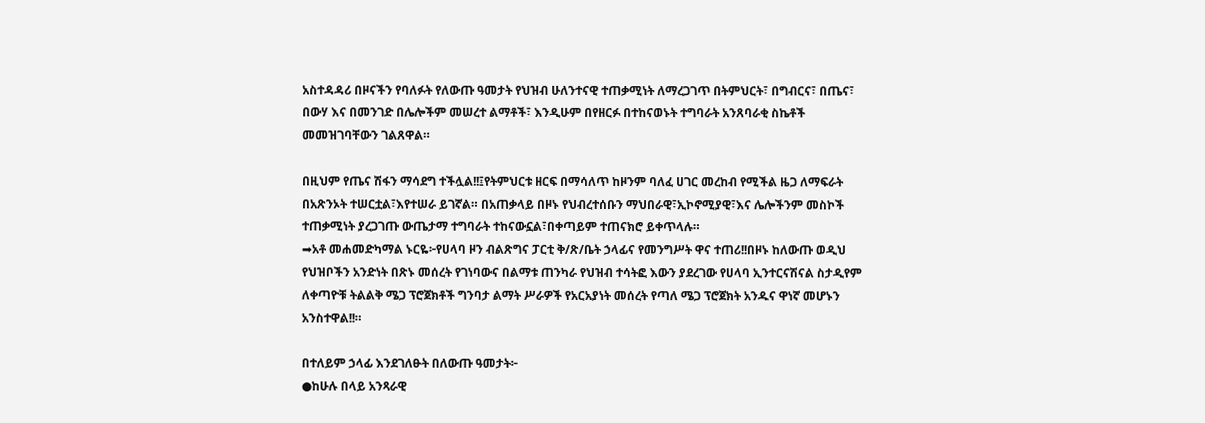አስተዳዳሪ በዞናችን የባለፉት የለውጡ ዓመታት የህዝብ ሁለንተናዊ ተጠቃሚነት ለማረጋገጥ በትምህርት፣ በግብርና፣ በጤና፣ በውሃ እና በመንገድ በሌሎችም መሠረተ ልማቶች፣ እንዲሁም በየዘርፉ በተከናወኑት ተግባራት አንጸባራቂ ስኬቶች መመዝገባቸውን ገልጸዋል።

በዚህም የጤና ሽፋን ማሳደግ ተችሏል!!፤የትምህርቱ ዘርፍ በማሳለጥ ከዞንም ባለፈ ሀገር መረከብ የሚችል ዜጋ ለማፍራት በአጽንኦት ተሠርቷል፣እየተሠራ ይገኛል። በአጠቃላይ በዞኑ የህብረተሰቡን ማህበራዊ፣ኢኮኖሚያዊ፣እና ሌሎችንም መስኮች ተጠቃሚነት ያረጋገጡ ውጤታማ ተግባራት ተከናውኗል፣በቀጣይም ተጠናክሮ ይቀጥላሉ።
➡አቶ መሐመድካማል ኑርዬ፦የሀላባ ዞን ብልጽግና ፓርቲ ቅ/ጽ/ቤት ኃላፊና የመንግሥት ዋና ተጠሪ!!በዞኑ ከለውጡ ወዲህ የህዝቦችን አንድነት በጽኑ መሰረት የገነባውና በልማቱ ጠንካራ የህዝብ ተሳትፎ እውን ያደረገው የሀላባ ኢንተርናሽናል ስታዲየም ለቀጣዮቹ ትልልቅ ሜጋ ፕሮጀክቶች ግንባታ ልማት ሥራዎች የአርአያነት መሰረት የጣለ ሜጋ ፕሮጀክት አንዱና ዋነኛ መሆኑን አንስተዋል!!።

በተለይም ኃላፊ እንደገለፁት በለውጡ ዓመታት፦
●ከሁሉ በላይ አንጻራዊ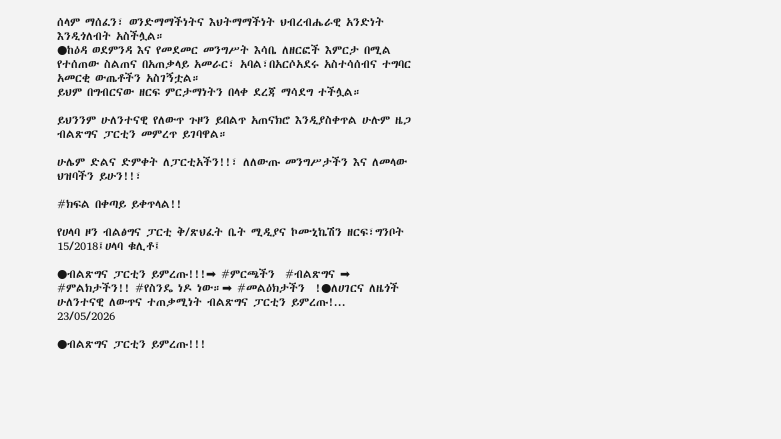ሰላም ማሰፈን፣ ወንድማማችነትና እህትማማችነት ህብረብሔራዊ አንድነት እንዲጎለብት አስችሏል።
●ከዕዳ ወደምንዳ እና የመደመር መንግሥት እሳቤ ለዘርፎች እምርታ በሚል የተሰጠው ስልጠና በአጠቃላይ አመራር፣ አባል፣በአርሶአደሩ አስተሳሰብና ተግባር አመርቂ ውጤቶችን አስገኝቷል።
ይህም በግብርናው ዘርፍ ምርታማነትን በላቀ ደረጃ ማሳደግ ተችሏል።

ይህንንም ሁለንተናዊ የለውጥ ጉዞን ይበልጥ አጠናክሮ እንዲያስቀጥል ሁሉም ዜጋ ብልጽግና ፓርቲን መምረጥ ይገባዋል።

ሁሌም ድልና ድምቀት ለፓርቲአችን!!፣ ለለውጡ መንግሥታችን እና ለመላው ህዝባችን ይሁን!!፣

#ክፍል በቀጣይ ይቀጥላል!!

የሀላባ ዞን ብልፅግና ፓርቲ ቅ/ጽህፈት ቤት ሚዲያና ኮሙኒኬሽን ዘርፍ፣ግንቦት 15/2018፤ሀላባ ቁሊቶ፤

●ብልጽግና ፓርቲን ይምረጡ!!!➡ #ምርጫችን  #ብልጽግና ➡ #ምልክታችን!! #የስንዴ ነዶ ነው።➡ #መልዕክታችን  !●ለሀገርና ለዜጎች ሁለንተናዊ ለውጥና ተጠቃሚነት ብልጽግና ፓርቲን ይምረጡ!...
23/05/2026

●ብልጽግና ፓርቲን ይምረጡ!!!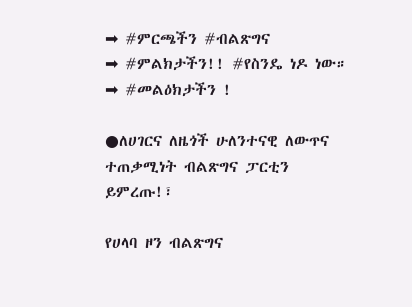➡ #ምርጫችን #ብልጽግና
➡ #ምልክታችን!! #የስንዴ ነዶ ነው።
➡ #መልዕክታችን !

●ለሀገርና ለዜጎች ሁለንተናዊ ለውጥና ተጠቃሚነት ብልጽግና ፓርቲን ይምረጡ!፣

የሀላባ ዞን ብልጽግና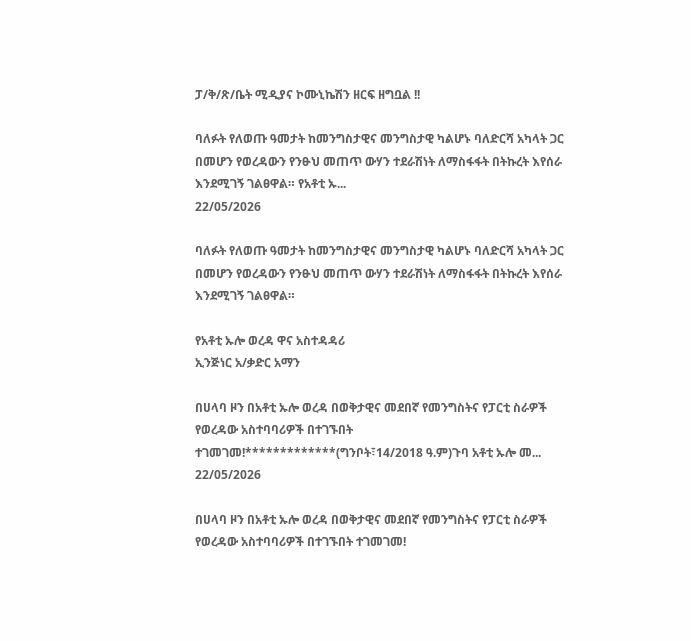ፓ/ቅ/ጽ/ቤት ሚዲያና ኮሙኒኬሽን ዘርፍ ዘግቧል !!

ባለፉት የለወጡ ዓመታት ከመንግስታዊና መንግስታዊ ካልሆኑ ባለድርሻ አካላት ጋር በመሆን የወረዳውን የንፁህ መጠጥ ውሃን ተደራሽነት ለማስፋፋት በትኩረት እየሰራ እንደሚገኝ ገልፀዋል። የአቶቲ ኡ...
22/05/2026

ባለፉት የለወጡ ዓመታት ከመንግስታዊና መንግስታዊ ካልሆኑ ባለድርሻ አካላት ጋር በመሆን የወረዳውን የንፁህ መጠጥ ውሃን ተደራሽነት ለማስፋፋት በትኩረት እየሰራ እንደሚገኝ ገልፀዋል።

የአቶቲ ኡሎ ወረዳ ዋና አስተዳዳሪ
ኢንጅነር አ/ቃድር አማን

በሀላባ ዞን በአቶቲ ኡሎ ወረዳ በወቅታዊና መደበኛ የመንግስትና የፓርቲ ስራዎች የወረዳው አስተባባሪዎች በተገኙበት ተገመገመ!*************(ግንቦት፣14/2018 ዓ.ም)ጉባ አቶቲ ኡሎ መ...
22/05/2026

በሀላባ ዞን በአቶቲ ኡሎ ወረዳ በወቅታዊና መደበኛ የመንግስትና የፓርቲ ስራዎች የወረዳው አስተባባሪዎች በተገኙበት ተገመገመ!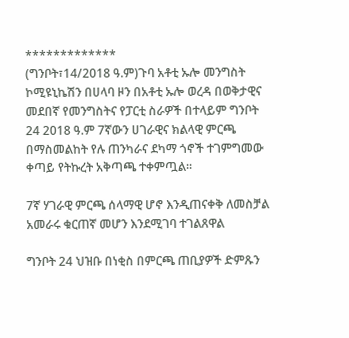*************
(ግንቦት፣14/2018 ዓ.ም)ጉባ አቶቲ ኡሎ መንግስት ኮሚዩኒኬሽን በሀላባ ዞን በአቶቲ ኡሎ ወረዳ በወቅታዊና መደበኛ የመንግስትና የፓርቲ ስራዎች በተላይም ግንቦት 24 2018 ዓ.ም 7ኛውን ሀገራዊና ክልላዊ ምርጫ በማስመልከት የሉ ጠንካራና ደካማ ጎኖች ተገምግመው ቀጣይ የትኩረት አቅጣጫ ተቀምጧል።

7ኛ ሃገራዊ ምርጫ ሰላማዊ ሆኖ እንዲጠናቀቅ ለመስቻል አመራሩ ቁርጠኛ መሆን እንደሚገባ ተገልጸዋል

ግንቦት 24 ህዝቡ በነቂስ በምርጫ ጠቢያዎች ድምጹን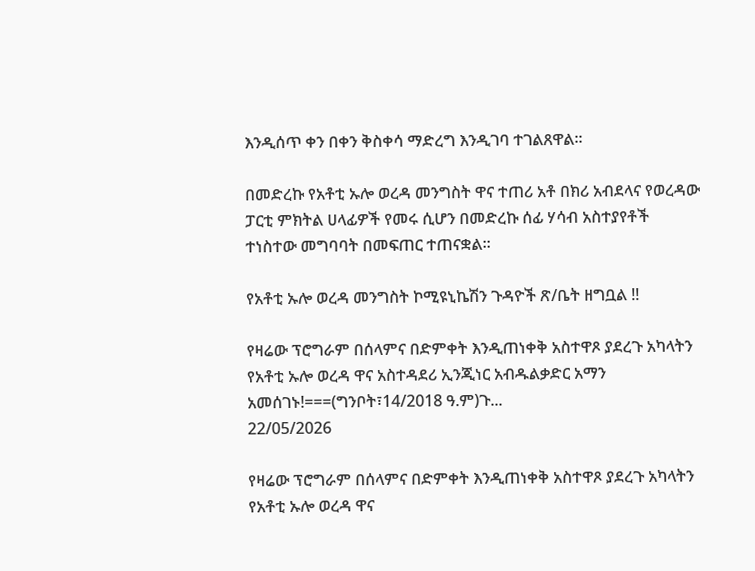እንዲሰጥ ቀን በቀን ቅስቀሳ ማድረግ እንዲገባ ተገልጸዋል።

በመድረኩ የአቶቲ ኡሎ ወረዳ መንግስት ዋና ተጠሪ አቶ በክሪ አብደላና የወረዳው ፓርቲ ምክትል ሀላፊዎች የመሩ ሲሆን በመድረኩ ሰፊ ሃሳብ አስተያየቶች ተነስተው መግባባት በመፍጠር ተጠናቋል።

የአቶቲ ኡሎ ወረዳ መንግስት ኮሚዩኒኬሽን ጉዳዮች ጽ/ቤት ዘግቧል !!

የዛሬው ፕሮግራም በሰላምና በድምቀት እንዲጠነቀቅ አስተዋጾ ያደረጉ አካላትን የአቶቲ ኡሎ ወረዳ ዋና አስተዳደሪ ኢንጂነር አብዱልቃድር አማን አመሰገኑ!===(ግንቦት፣14/2018 ዓ.ም)ጉ...
22/05/2026

የዛሬው ፕሮግራም በሰላምና በድምቀት እንዲጠነቀቅ አስተዋጾ ያደረጉ አካላትን የአቶቲ ኡሎ ወረዳ ዋና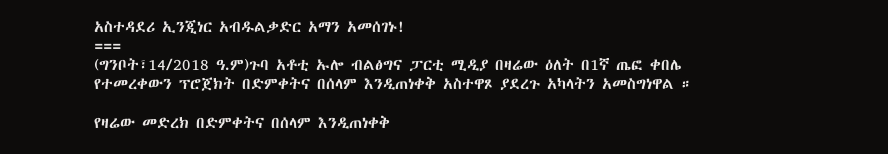አስተዳደሪ ኢንጂነር አብዱልቃድር አማን አመሰገኑ!
===
(ግንቦት፣14/2018 ዓ.ም)ጉባ አቶቲ ኡሎ ብልፅግና ፓርቲ ሚዲያ በዛሬው ዕለት በ1ኛ ጤፎ ቀበሌ የተመረቀውን ፕሮጀክት በድምቀትና በሰላም እንዲጠነቀቅ አስተዋጾ ያደረጉ አካላትን አመስግነዋል ።

የዛሬው መድረክ በድምቀትና በሰላም እንዲጠነቀቅ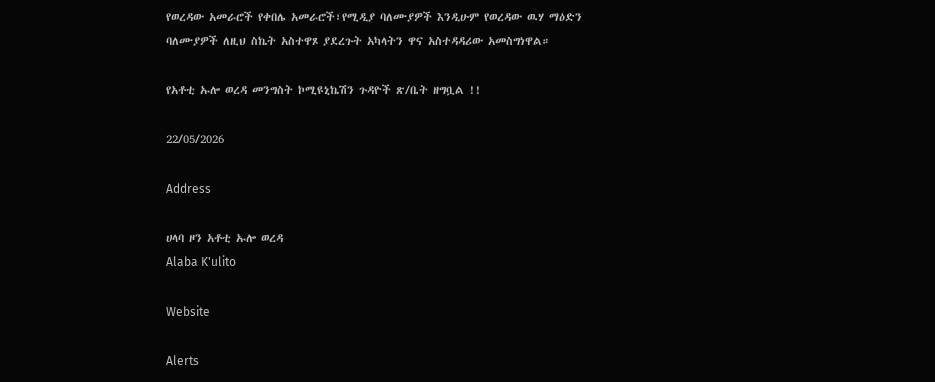የወረዳው አመራሮች የቀበሌ አመራሮች፣የሚዲያ ባለሙያዎች እንዲሁም የወረዳው ዉሃ ማዕድን ባለሙያዎች ለዚህ ስኬት አስተዋጾ ያደረጉት አካላትን ዋና አስተዳዳሪው አመስግነዋል።

የአቶቲ ኡሎ ወረዳ መንግስት ኮሚዩኒኬሽን ጉዳዮች ጽ/ቤት ዘግቧል !!

22/05/2026

Address

ሀላባ ዞን አቶቲ ኡሎ ወረዳ
Alaba K'ulito

Website

Alerts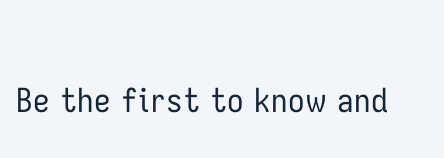Be the first to know and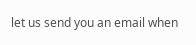let us send you an email when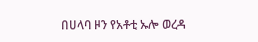በሀላባ ዞን የአቶቲ ኡሎ ወረዳ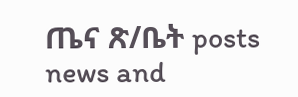ጤና ጽ/ቤት posts news and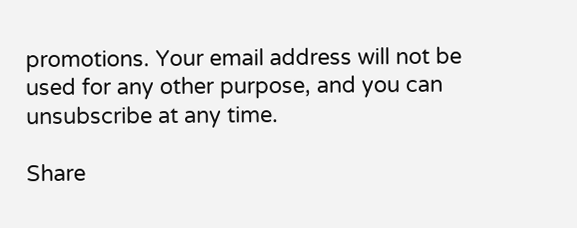promotions. Your email address will not be used for any other purpose, and you can unsubscribe at any time.

Share